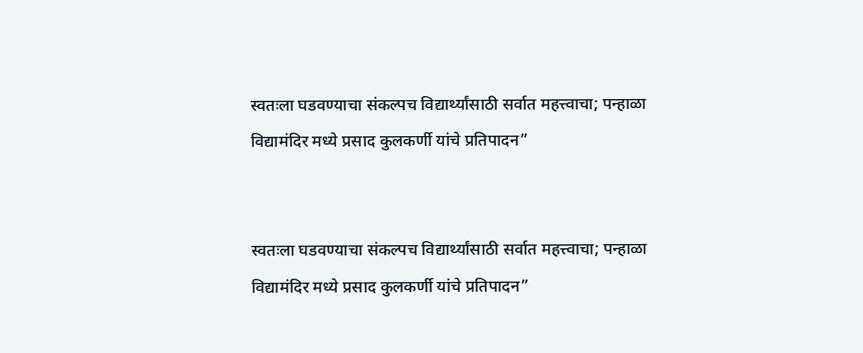स्वतःला घडवण्याचा संकल्पच विद्यार्थ्यांसाठी सर्वात महत्त्वाचा; पन्हाळा विद्यामंदिर मध्ये प्रसाद कुलकर्णी यांचे प्रतिपादन”


स्वतःला घडवण्याचा संकल्पच विद्यार्थ्यांसाठी सर्वात महत्त्वाचा; पन्हाळा विद्यामंदिर मध्ये प्रसाद कुलकर्णी यांचे प्रतिपादन”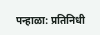पन्हाळा: प्रतिनिधी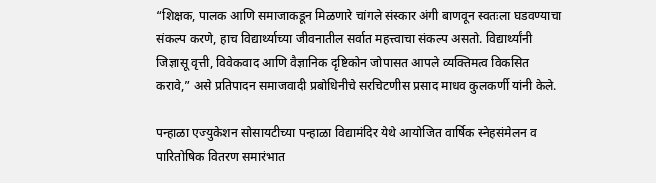“शिक्षक, पालक आणि समाजाकडून मिळणारे चांगले संस्कार अंगी बाणवून स्वतःला घडवण्याचा संकल्प करणे, हाच विद्यार्थ्याच्या जीवनातील सर्वात महत्त्वाचा संकल्प असतो. विद्यार्थ्यांनी जिज्ञासू वृत्ती, विवेकवाद आणि वैज्ञानिक दृष्टिकोन जोपासत आपले व्यक्तिमत्व विकसित करावे,” असे प्रतिपादन समाजवादी प्रबोधिनीचे सरचिटणीस प्रसाद माधव कुलकर्णी यांनी केले.

पन्हाळा एज्युकेशन सोसायटीच्या पन्हाळा विद्यामंदिर येथे आयोजित वार्षिक स्नेहसंमेलन व पारितोषिक वितरण समारंभात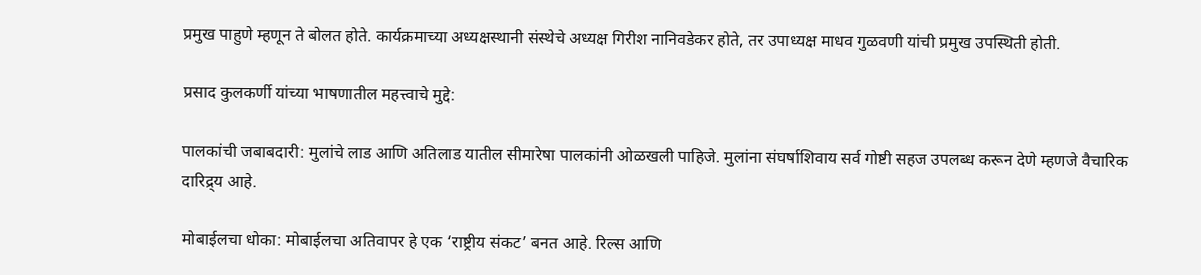प्रमुख पाहुणे म्हणून ते बोलत होते. कार्यक्रमाच्या अध्यक्षस्थानी संस्थेचे अध्यक्ष गिरीश नानिवडेकर होते, तर उपाध्यक्ष माधव गुळवणी यांची प्रमुख उपस्थिती होती.

प्रसाद कुलकर्णी यांच्या भाषणातील महत्त्वाचे मुद्दे:

पालकांची जबाबदारी: मुलांचे लाड आणि अतिलाड यातील सीमारेषा पालकांनी ओळखली पाहिजे. मुलांना संघर्षाशिवाय सर्व गोष्टी सहज उपलब्ध करून देणे म्हणजे वैचारिक दारिद्र्य आहे.

मोबाईलचा धोका: मोबाईलचा अतिवापर हे एक ‘राष्ट्रीय संकट’ बनत आहे. रिल्स आणि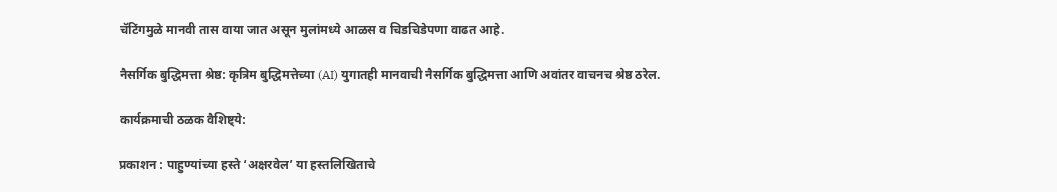चॅटिंगमुळे मानवी तास वाया जात असून मुलांमध्ये आळस व चिडचिडेपणा वाढत आहे.

नैसर्गिक बुद्धिमत्ता श्रेष्ठ: कृत्रिम बुद्धिमत्तेच्या (AI) युगातही मानवाची नैसर्गिक बुद्धिमत्ता आणि अवांतर वाचनच श्रेष्ठ ठरेल.

कार्यक्रमाची ठळक वैशिष्ट्ये:

प्रकाशन : पाहुण्यांच्या हस्ते ‘अक्षरवेल’ या हस्तलिखिताचे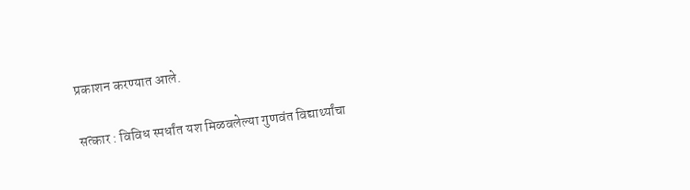प्रकाशन करण्यात आले.

सत्कार : विविध स्पर्धांत यश मिळवलेल्या गुणवंत विद्यार्थ्यांचा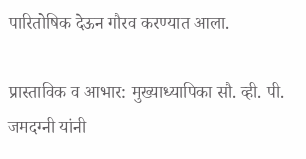पारितोषिक देऊन गौरव करण्यात आला.

प्रास्ताविक व आभार: मुख्याध्यापिका सौ. व्ही. पी. जमदग्नी यांनी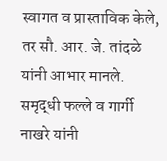स्वागत व प्रास्ताविक केले, तर सौ. आर. जे. तांदळे यांनी आभार मानले. समृद्धी फल्ले व गार्गी नाखरे यांनी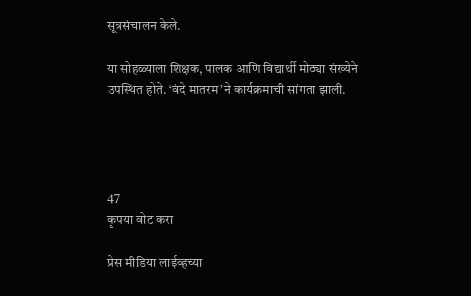सूत्रसंचालन केले.

या सोहळ्याला शिक्षक, पालक आणि विद्यार्थी मोठ्या संख्येने उपस्थित होते. ‘वंदे मातरम’ने कार्यक्रमाची सांगता झाली.




47
कृपया वोट करा

प्रेस मीडिया लाईव्हच्या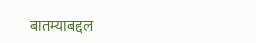बातम्याबद्दल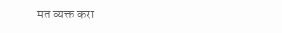मत व्यक्त करा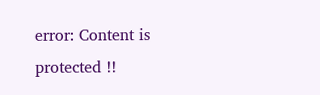error: Content is protected !!